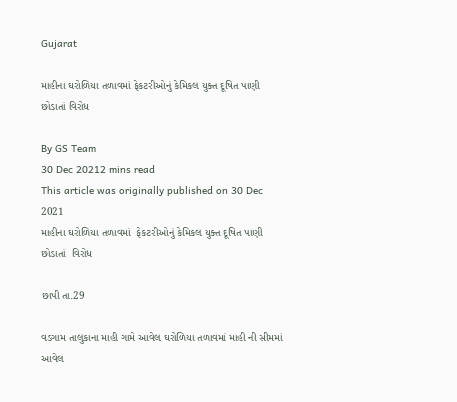Gujarat

માહીના ઘરોળિયા તળાવમાં ફેકટરીઓનું કેમિકલ યુક્ત દૂષિત પાણી છોડાતાં વિરોધ

By GS Team
30 Dec 20212 mins read
This article was originally published on 30 Dec 2021
માહીના ઘરોળિયા તળાવમાં  ફેકટરીઓનું કેમિકલ યુક્ત દૂષિત પાણી છોડાતાં  વિરોધ

છાપી તા.29

વડગામ તાલુકાના માહી ગામે આવેલ ઘરોળિયા તળાવમાં માહી ની સીમમાં આવેલ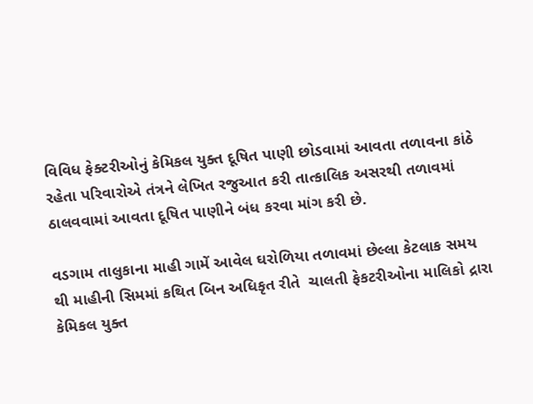વિવિધ ફેક્ટરીઓનું કેમિકલ યુક્ત દૂષિત પાણી છોડવામાં આવતા તળાવના કાંઠે રહેતા પરિવારોએ તંત્રને લેખિત રજુઆત કરી તાત્કાલિક અસરથી તળાવમાં ઠાલવવામાં આવતા દૂષિત પાણીને બંધ કરવા માંગ કરી છે.

વડગામ તાલુકાના માહી ગામેં આવેલ ઘરોળિયા તળાવમાં છેલ્લા કેટલાક સમય થી માહીની સિમમાં કથિત બિન અધિકૃત રીતે  ચાલતી ફેકટરીઓના માલિકો દ્રારા કેમિકલ યુક્ત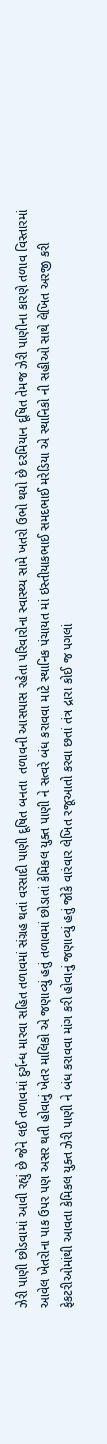ઝેરી પાણી છોડવામાં આવી રહ્યું છે જેને લઈ તળાવમાં દુર્ગન્ધ મારવા સહિત તળાવમાં સંગ્રહ થતાં વરસાદી પાણી દૂષિત બનતા  તળાવની આસપાસ રહેતા પરિવારોના સ્વાસ્થ્ય સામે ખતરો ઉભો થયો છે દરમિયાન દૂષિત તેમજ ઝેરી પાણીના કારણે તળાવ વિસ્તારમાં આવેલ ખેતરોના પાક ઉપર પણ અસર થતી હોવાનું ખેતર માલિકો એ જણાવ્યું હતું તળાવમાં છોડાતાં કેમિકલ યુક્ત પાણી ને સત્વરે બંધ કરાવવા માટે સ્થાનિક પંચાયત માં ઇસ્તીયાકભાઈ સમદભાઈ મરેડિયા એ સ્થાનિકો ની સહીઓ સાથે લેખિત અરજી કરી ફેકટરીઓમાંથી આવતા કેમિકલ યુક્ત ઝેરી પાણી ને બંધ કરાવવા માંગ કરી હોવાનું જણાવ્યું હતું જોકે વારંવાર લેખિત રજૂઆતો કરવા છતાં તંત્ર દ્રારા કોઈ જ પગલાં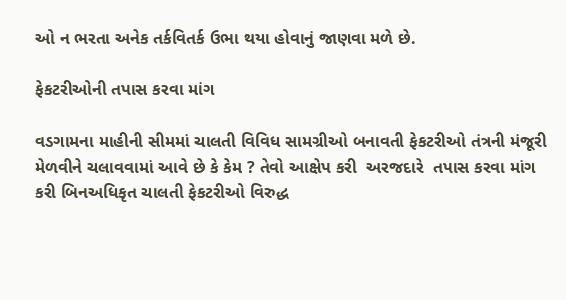ઓ ન ભરતા અનેક તર્કવિતર્ક ઉભા થયા હોવાનું જાણવા મળે છે.

ફેકટરીઓની તપાસ કરવા માંગ

વડગામના માહીની સીમમાં ચાલતી વિવિધ સામગ્રીઓ બનાવતી ફેકટરીઓ તંત્રની મંજૂરી મેળવીને ચલાવવામાં આવે છે કે કેમ ? તેવો આક્ષેપ કરી  અરજદારે  તપાસ કરવા માંગ કરી બિનઅધિકૃત ચાલતી ફેકટરીઓ વિરુદ્ધ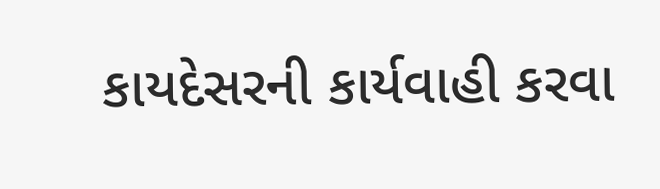કાયદેસરની કાર્યવાહી કરવા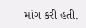માંગ કરી હતી.